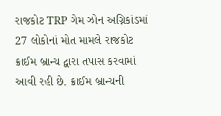રાજકોટ TRP ગેમ ઝોન અગ્નિકાંડમાં 27 લોકોનાં મોત મામલે રાજકોટ ક્રાઈમ બ્રાન્ચ દ્વારા તપાસ કરવામાં આવી રહી છે. ક્રાઈમ બ્રાન્ચની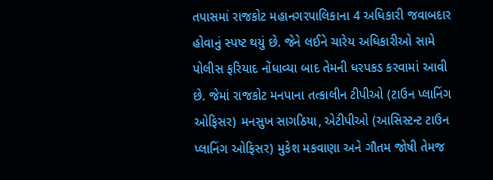તપાસમાં રાજકોટ મહાનગરપાલિકાના 4 અધિકારી જવાબદાર હોવાનું સ્પષ્ટ થયું છે. જેને લઈને ચારેય અધિકારીઓ સામે પોલીસ ફરિયાદ નોંધાવ્યા બાદ તેમની ધરપકડ કરવામાં આવી છે. જેમાં રાજકોટ મનપાના તત્કાલીન ટીપીઓ (ટાઉન પ્લાનિંગ ઓફિસર) મનસુખ સાગઠિયા, એટીપીઓ (આસિસ્ટન્ટ ટાઉન પ્લાનિંગ ઓફિસર) મુકેશ મકવાણા અને ગૌતમ જોષી તેમજ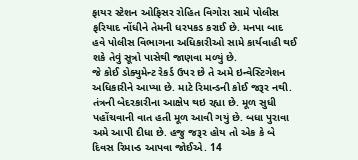ફાયર સ્ટેશન ઓફિસર રોહિત વિગોરા સામે પોલીસ ફરિયાદ નોંધીને તેમની ધરપકડ કરાઈ છે. મનપા બાદ હવે પોલીસ વિભાગના અધિકારીઓ સામે કાર્યવાહી થઈ શકે તેવું સૂત્રો પાસેથી જાણવા મળ્યું છે.
જે કોઈ ડોક્યુમેન્ટ રેકર્ડ ઉપર છે તે અમે ઇન્વેસ્ટિગેશન અધિકારીને આપ્યા છે. માટે રિમાન્ડની કોઈ જરૂર નથી. તંત્રની બેદરકારીના આક્ષેપ થઇ રહ્યા છે. મૂળ સુધી પહોંચવાની વાત હતી મૂળ આવી ગયું છે. બધા પુરાવા અમે આપી દીધા છે. હજુ જરૂર હોય તો એક કે બે દિવસ રિમાન્ડ આપવા જોઈએ. 14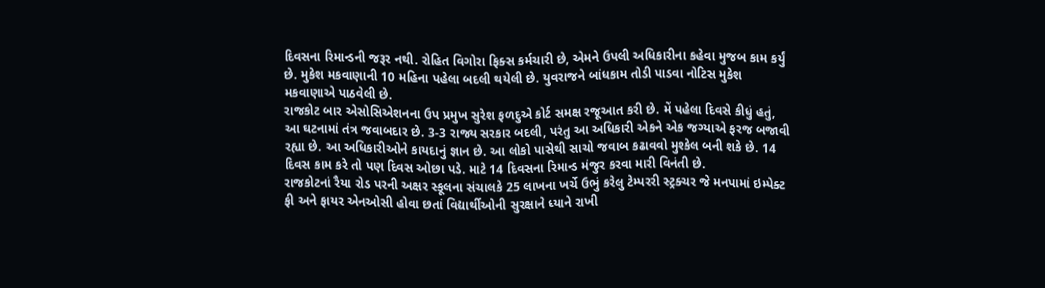દિવસના રિમાન્ડની જરૂર નથી. રોહિત વિગોરા ફિક્સ કર્મચારી છે, એમને ઉપલી અધિકારીના કહેવા મુજબ કામ કર્યું છે. મુકેશ મકવાણાની 10 મહિના પહેલા બદલી થયેલી છે. યુવરાજને બાંધકામ તોડી પાડવા નોટિસ મુકેશ મકવાણાએ પાઠવેલી છે.
રાજકોટ બાર એસોસિએશનના ઉપ પ્રમુખ સુરેશ ફળદુએ કોર્ટ સમક્ષ રજૂઆત કરી છે. મેં પહેલા દિવસે કીધું હતું, આ ઘટનામાં તંત્ર જવાબદાર છે. 3-3 રાજ્ય સરકાર બદલી, પરંતુ આ અધિકારી એકને એક જગ્યાએ ફરજ બજાવી રહ્યા છે. આ અધિકારીઓને કાયદાનું જ્ઞાન છે. આ લોકો પાસેથી સાચો જવાબ કઢાવવો મુશ્કેલ બની શકે છે. 14 દિવસ કામ કરે તો પણ દિવસ ઓછા પડે. માટે 14 દિવસના રિમાન્ડ મંજુર કરવા મારી વિનંતી છે.
રાજકોટનાં રૈયા રોડ પરની અક્ષર સ્કૂલના સંચાલકે 25 લાખના ખર્ચે ઉભું કરેલુ ટેમ્પરરી સ્ટ્રક્ચર જે મનપામાં ઇમ્પેક્ટ ફી અને ફાયર એનઓસી હોવા છતાં વિદ્યાર્થીઓની સુરક્ષાને ધ્યાને રાખી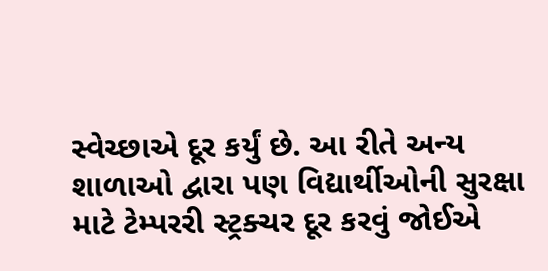સ્વેચ્છાએ દૂર કર્યું છે. આ રીતે અન્ય શાળાઓ દ્વારા પણ વિદ્યાર્થીઓની સુરક્ષા માટે ટેમ્પરરી સ્ટ્રક્ચર દૂર કરવું જોઈએ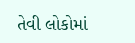તેવી લોકોમાં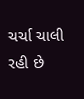ચર્ચા ચાલી રહી છે